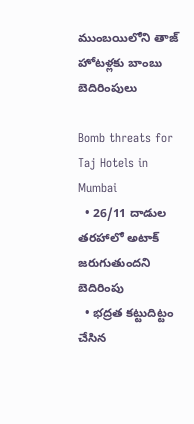ముంబయిలోని తాజ్ హోటళ్లకు బాంబు బెదిరింపులు

Bomb threats for Taj Hotels in Mumbai
  • 26/11 దాడుల తరహాలో అటాక్ జరుగుతుందని బెదిరింపు
  • భద్రత కట్టుదిట్టం చేసిన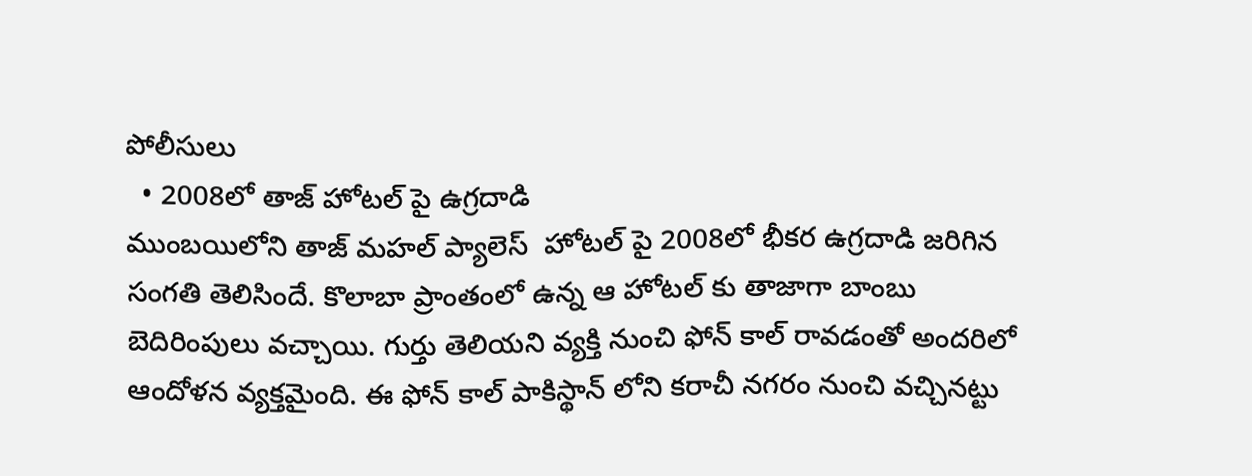పోలీసులు
  • 2008లో తాజ్ హోటల్ పై ఉగ్రదాడి
ముంబయిలోని తాజ్ మహల్ ప్యాలెస్  హోటల్ పై 2008లో భీకర ఉగ్రదాడి జరిగిన సంగతి తెలిసిందే. కొలాబా ప్రాంతంలో ఉన్న ఆ హోటల్ కు తాజాగా బాంబు బెదిరింపులు వచ్చాయి. గుర్తు తెలియని వ్యక్తి నుంచి ఫోన్ కాల్ రావడంతో అందరిలో ఆందోళన వ్యక్తమైంది. ఈ ఫోన్ కాల్ పాకిస్థాన్ లోని కరాచీ నగరం నుంచి వచ్చినట్టు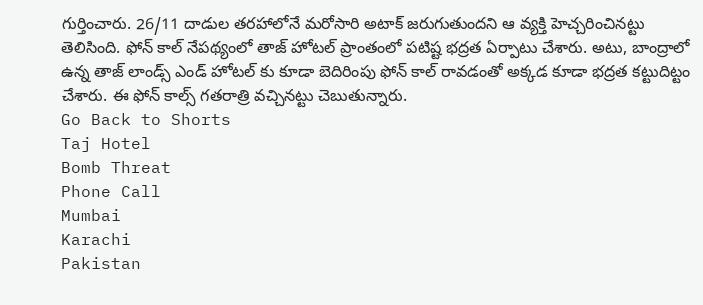గుర్తించారు. 26/11 దాడుల తరహాలోనే మరోసారి అటాక్ జరుగుతుందని ఆ వ్యక్తి హెచ్చరించినట్టు తెలిసింది. ఫోన్ కాల్ నేపథ్యంలో తాజ్ హోటల్ ప్రాంతంలో పటిష్ట భద్రత ఏర్పాటు చేశారు. అటు, బాంద్రాలో ఉన్న తాజ్ లాండ్స్ ఎండ్ హోటల్ కు కూడా బెదిరింపు ఫోన్ కాల్ రావడంతో అక్కడ కూడా భద్రత కట్టుదిట్టం చేశారు. ఈ ఫోన్ కాల్స్ గతరాత్రి వచ్చినట్టు చెబుతున్నారు.
Go Back to Shorts
Taj Hotel
Bomb Threat
Phone Call
Mumbai
Karachi
Pakistan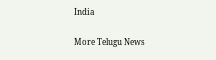India

More Telugu News